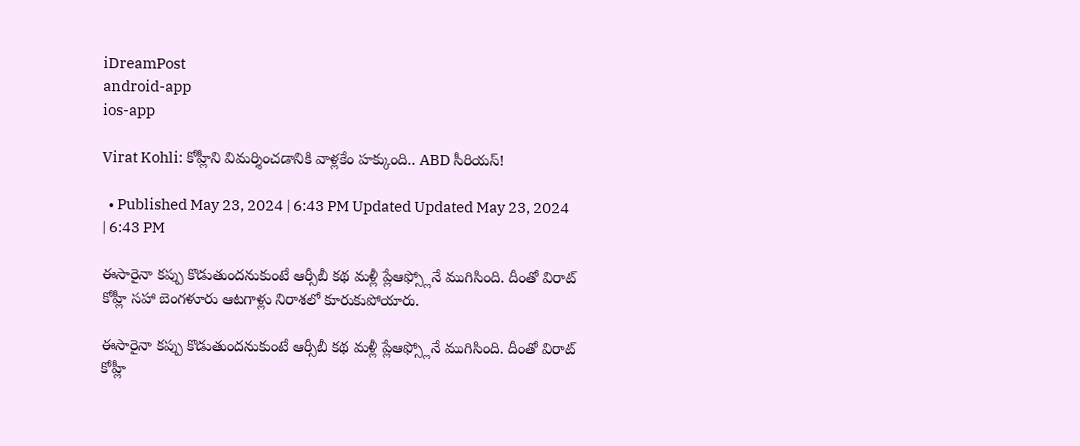iDreamPost
android-app
ios-app

Virat Kohli: కోహ్లీని విమర్శించడానికి వాళ్లకేం హక్కుంది.. ABD సీరియస్!

  • Published May 23, 2024 | 6:43 PM Updated Updated May 23, 2024 | 6:43 PM

ఈసారైనా కప్పు కొడుతుందనుకుంటే ఆర్సీబీ కథ మళ్లీ ప్లేఆఫ్స్లోనే ముగిసింది. దీంతో విరాట్ కోహ్లీ సహా బెంగళూరు ఆటగాళ్లు నిరాశలో కూరుకుపోయారు.

ఈసారైనా కప్పు కొడుతుందనుకుంటే ఆర్సీబీ కథ మళ్లీ ప్లేఆఫ్స్లోనే ముగిసింది. దీంతో విరాట్ కోహ్లీ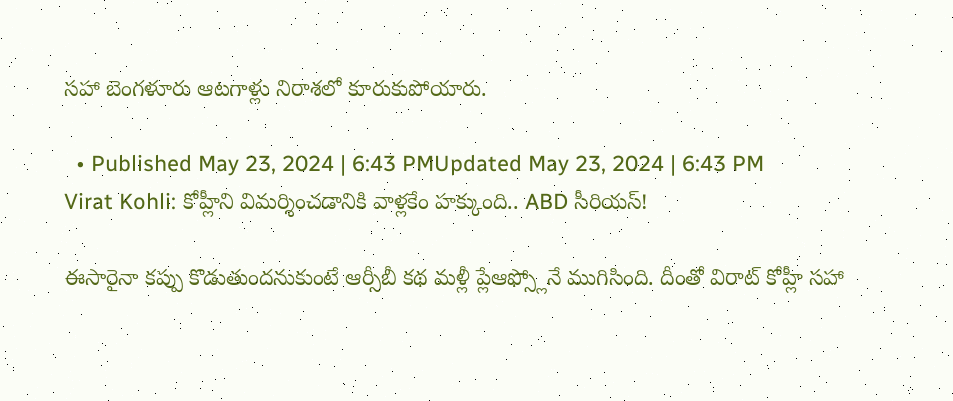సహా బెంగళూరు ఆటగాళ్లు నిరాశలో కూరుకుపోయారు.

  • Published May 23, 2024 | 6:43 PMUpdated May 23, 2024 | 6:43 PM
Virat Kohli: కోహ్లీని విమర్శించడానికి వాళ్లకేం హక్కుంది.. ABD సీరియస్!

ఈసారైనా కప్పు కొడుతుందనుకుంటే ఆర్సీబీ కథ మళ్లీ ప్లేఆఫ్స్లోనే ముగిసింది. దీంతో విరాట్ కోహ్లీ సహా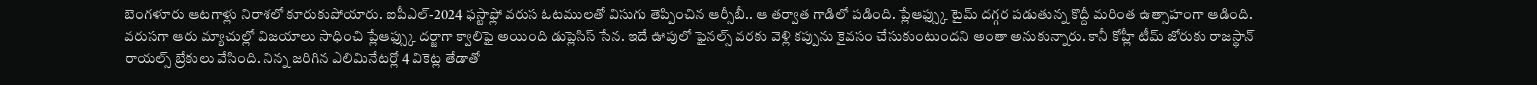బెంగళూరు ఆటగాళ్లు నిరాశలో కూరుకుపోయారు. ఐపీఎల్-2024 ఫస్టాఫ్లో వరుస ఓటములతో విసుగు తెప్పించిన ఆర్సీబీ.. ఆ తర్వాత గాడిలో పడింది. ప్లేఆఫ్స్కు టైమ్ దగ్గర పడుతున్న కొద్దీ మరింత ఉత్సాహంగా ఆడింది. వరుసగా ఆరు మ్యాచుల్లో విజయాలు సాధించి ప్లేఆఫ్స్కు దర్జాగా క్వాలిఫై అయింది డుప్లెసిస్ సేన. ఇదే ఊపులో ఫైనల్స్ వరకు వెళ్లి కప్పును కైవసం చేసుకుంటుందని అంతా అనుకున్నారు. కానీ కోహ్లీ టీమ్ జోరుకు రాజస్థాన్ రాయల్స్ బ్రేకులు వేసింది. నిన్న జరిగిన ఎలిమినేటర్లో 4 వికెట్ల తేడాతో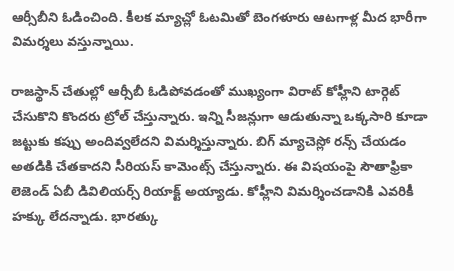ఆర్సీబీని ఓడించింది. కీలక మ్యాచ్లో ఓటమితో బెంగళూరు ఆటగాళ్ల మీద భారీగా విమర్శలు వస్తున్నాయి.

రాజస్థాన్ చేతుల్లో ఆర్సీబీ ఓడిపోవడంతో ముఖ్యంగా విరాట్ కోహ్లీని టార్గెట్ చేసుకొని కొందరు ట్రోల్ చేస్తున్నారు. ఇన్ని సీజన్లుగా ఆడుతున్నా ఒక్కసారి కూడా జట్టుకు కప్పు అందివ్వలేదని విమర్శిస్తున్నారు. బిగ్ మ్యాచెస్లో రన్స్ చేయడం అతడికి చేతకాదని సీరియస్ కామెంట్స్ చేస్తున్నారు. ఈ విషయంపై సౌతాఫ్రికా లెజెండ్ ఏబీ డివిలియర్స్ రియాక్ట్ అయ్యాడు. కోహ్లీని విమర్శించడానికి ఎవరికీ హక్కు లేదన్నాడు. భారత్కు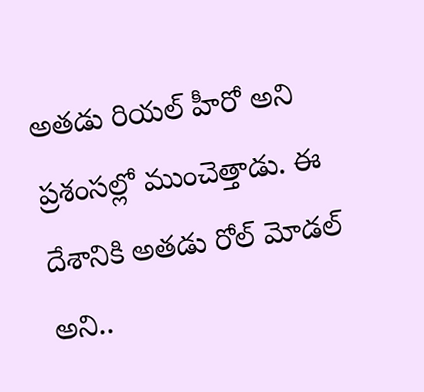అతడు రియల్ హీరో అని ప్రశంసల్లో ముంచెత్తాడు. ఈ దేశానికి అతడు రోల్ మోడల్ అని..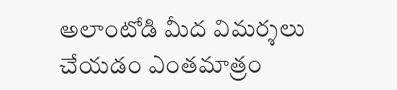అలాంటోడి మీద విమర్శలు చేయడం ఎంతమాత్రం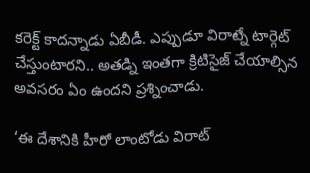కరెక్ట్ కాదన్నాడు ఏబీడీ. ఎప్పుడూ విరాట్నే టార్గెట్ చేస్తుంటారని.. అతడ్ని ఇంతగా క్రిటిసైజ్ చేయాల్సిన అవసరం ఏం ఉందని ప్రశ్నించాడు.

‘ఈ దేశానికి హీరో లాంటోడు విరాట్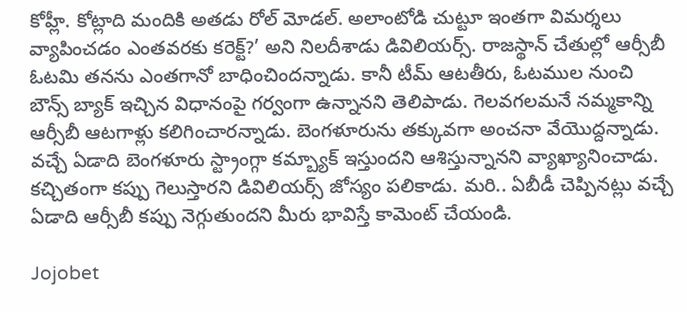కోహ్లీ. కోట్లాది మందికి అతడు రోల్ మోడల్. అలాంటోడి చుట్టూ ఇంతగా విమర్శలు వ్యాపించడం ఎంతవరకు కరెక్ట్?’ అని నిలదీశాడు డివిలియర్స్. రాజస్థాన్ చేతుల్లో ఆర్సీబీ ఓటమి తనను ఎంతగానో బాధించిందన్నాడు. కానీ టీమ్ ఆటతీరు, ఓటముల నుంచి బౌన్స్ బ్యాక్ ఇచ్చిన విధానంపై గర్వంగా ఉన్నానని తెలిపాడు. గెలవగలమనే నమ్మకాన్ని ఆర్సీబీ ఆటగాళ్లు కలిగించారన్నాడు. బెంగళూరును తక్కువగా అంచనా వేయొద్దన్నాడు. వచ్చే ఏడాది బెంగళూరు స్ట్రాంగ్గా కమ్బ్యాక్ ఇస్తుందని ఆశిస్తున్నానని వ్యాఖ్యానించాడు. కచ్చితంగా కప్పు గెలుస్తారని డివిలియర్స్ జోస్యం పలికాడు. మరి.. ఏబీడీ చెప్పినట్లు వచ్చే ఏడాది ఆర్సీబీ కప్పు నెగ్గుతుందని మీరు భావిస్తే కామెంట్ చేయండి.

Jojobet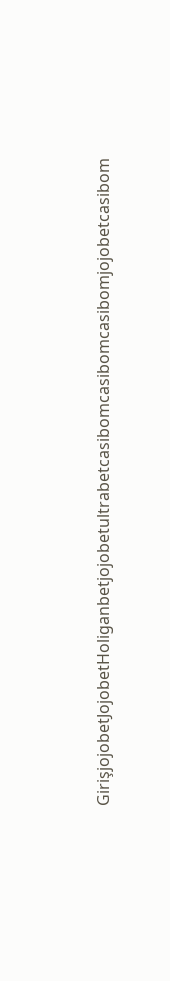GirişjojobetJojobetHoliganbetjojobetultrabetcasibomcasibomcasibomjojobetcasibom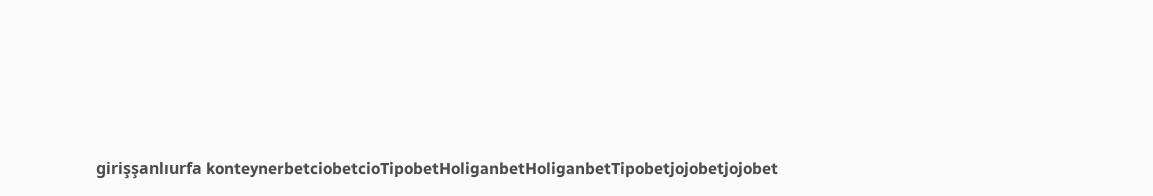girişşanlıurfa konteynerbetciobetcioTipobetHoliganbetHoliganbetTipobetjojobetjojobet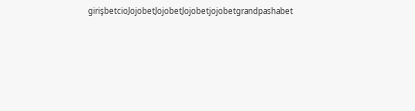girişbetcioJojobetJojobetJojobetjojobetgrandpashabet